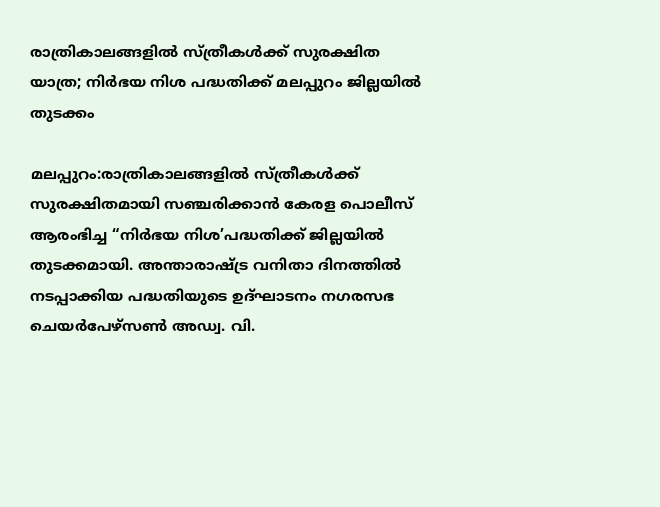രാത്രികാലങ്ങളിൽ സ്‌ത്രീകൾക്ക് സുരക്ഷിത യാത്ര; നിർഭയ നിശ പദ്ധതിക്ക് മലപ്പുറം ജില്ലയിൽ തുടക്കം

മലപ്പുറം:രാത്രികാലങ്ങളിൽ സ്‌ത്രീകൾക്ക് സുരക്ഷിതമായി സഞ്ചരിക്കാൻ കേരള പൊലീസ് ആരംഭിച്ച “നിർഭയ നിശ’പദ്ധതിക്ക് ജില്ലയിൽ തുടക്കമായി. അന്താരാഷ്‌ട്ര വനിതാ ദിനത്തിൽ നടപ്പാക്കിയ പദ്ധതിയുടെ ഉദ്ഘാടനം നഗരസഭ ചെയർപേഴ്സൺ അഡ്വ. വി.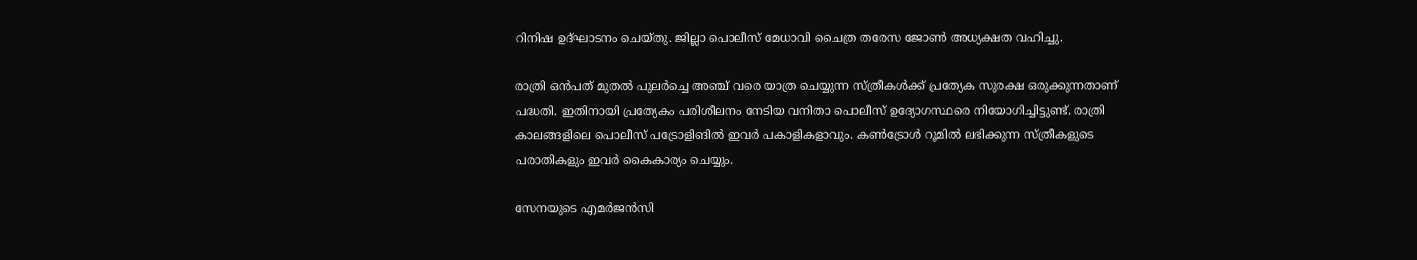റിനിഷ ഉദ്ഘാടനം ചെയ്തു. ജില്ലാ പൊലീസ് മേധാവി ചൈത്ര തരേസ ജോൺ അധ്യക്ഷത വഹിച്ചു.

രാത്രി ഒൻപത്‌ മുതല്‍ പുലർച്ചെ അഞ്ച്‌ വരെ യാത്ര ചെയ്യുന്ന സ്‌ത്രീകൾക്ക് പ്രത്യേക സുരക്ഷ ഒരുക്കുന്നതാണ് പദ്ധതി. ഇതിനായി പ്രത്യേകം പരിശീലനം നേടിയ വനിതാ പൊലീസ് ഉദ്യോഗസ്ഥരെ നിയോഗിച്ചിട്ടുണ്ട്. രാത്രി കാലങ്ങളിലെ പൊലീസ് പട്രോളിങിൽ ഇവർ പകാളികളാവും. കൺട്രോൾ റൂമിൽ ലഭിക്കുന്ന സ്ത്രീകളുടെ പരാതികളും ഇവർ കൈകാര്യം ചെയ്യും.

സേനയുടെ എമര്‍ജന്‍സി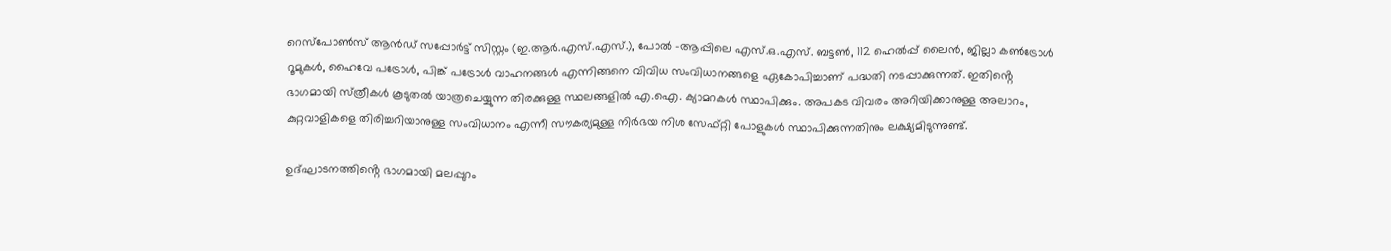റെസ്‌പോണ്‍സ് ആന്‍ഡ് സപ്പോര്‍ട്ട് സിസ്റ്റം (ഇ.ആര്‍.എസ്.എസ്.), പോല്‍ -ആപ്പിലെ എസ്.ഒ.എസ്. ബട്ടണ്‍, 112 ഹെല്‍പ്പ് ലൈന്‍, ജില്ലാ കണ്‍ട്രോള്‍ റൂമുകള്‍, ഹൈവേ പട്രോള്‍, പിങ്ക് പട്രോള്‍ വാഹനങ്ങള്‍ എന്നിങ്ങനെ വിവിധ സംവിധാനങ്ങളെ ഏകോപിച്ചാണ് പദ്ധതി നടപ്പാക്കുന്നത്. ഇതിൻ്റെ ഭാഗമായി സ്‌ത്രീകള്‍ കൂടുതൽ യാത്രചെയ്യുന്ന തിരക്കുള്ള സ്ഥലങ്ങളിൽ എ.ഐ. ക്യാമറകൾ സ്ഥാപിക്കും. അപകട വിവരം അറിയിക്കാനുള്ള അലാറം, കുറ്റവാളികളെ തിരിച്ചറിയാനുള്ള സംവിധാനം എന്നീ സൗകര്യമുള്ള നിര്‍ഭയ നിശ സേഫ്റ്റി പോളുകള്‍ സ്ഥാപിക്കുന്നതിനും ലക്ഷ്യമിടുന്നുണ്ട്.

ഉദ്ഘാടനത്തിൻ്റെ ഭാഗമായി മലപ്പുറം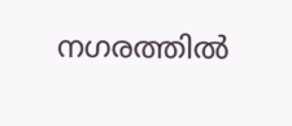നഗരത്തിൽ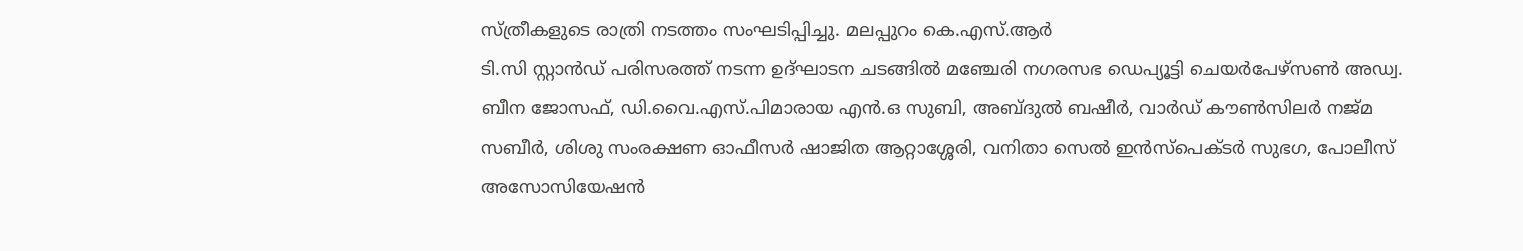സ്ത്രീകളുടെ രാത്രി നടത്തം സംഘടിപ്പിച്ചു. മലപ്പുറം കെ.എസ്.ആർ
ടി.സി സ്റ്റാൻഡ് പരിസരത്ത് നടന്ന ഉദ്ഘാടന ചടങ്ങിൽ മഞ്ചേരി നഗരസഭ ഡെപ്യൂട്ടി ചെയർപേഴ്സൺ അഡ്വ. ബീന ജോസഫ്, ഡി.വൈ.എസ്.പിമാരായ എൻ.ഒ സുബി, അബ്ദുൽ ബഷീർ, വാർഡ് കൗൺസിലർ നജ്മ സബീർ, ശിശു സംരക്ഷണ ഓഫീസർ ഷാജിത ആറ്റാശ്ശേരി, വനിതാ സെൽ ഇൻസ്പെക്ടർ സുഭഗ, പോലീസ് അസോസിയേഷൻ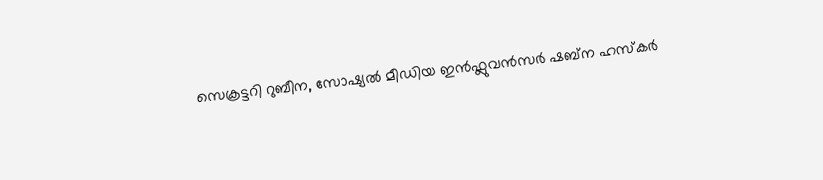സെക്രട്ടറി റുബീന, സോഷ്യൽ മീഡിയ ഇൻഫ്ലുവൻസർ ഷബ്ന ഹസ്കർ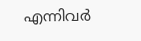എന്നിവർ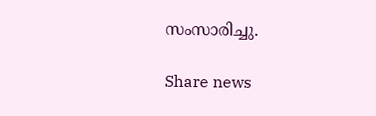സംസാരിച്ചു.

Share news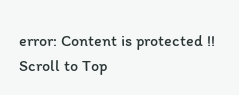error: Content is protected !!
Scroll to Top